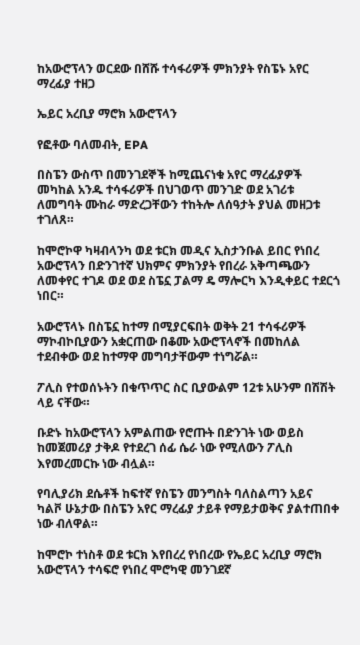ከአውሮፕላን ወርደው በሸሹ ተሳፋሪዎች ምክንያት የስፔኑ አየር ማረፊያ ተዘጋ

ኤይር አረቢያ ማሮክ አውሮፕላን

የፎቶው ባለመብት, EPA

በስፔን ውስጥ በመንገደኞች ከሚጨናነቁ አየር ማረፊያዎች መካከል አንዱ ተሳፋሪዎች በህገወጥ መንገድ ወደ አገሪቱ ለመግባት ሙከራ ማድረጋቸውን ተከትሎ ለሰዓታት ያህል መዘጋቱ ተገለጸ።

ከሞሮኮዋ ካዛብላንካ ወደ ቱርክ መዲና ኢስታንቡል ይበር የነበረ አውሮፕላን በድንገተኛ ህክምና ምክንያት የበረራ አቅጣጫውን ለመቀየር ተገዶ ወደ ወደ ስፔኗ ፓልማ ዴ ማሎርካ እንዲቀይር ተደርጎ ነበር።

አውሮፕላኑ በስፔኗ ከተማ በሚያርፍበት ወቅት 21 ተሳፋሪዎች ማኮብኮቢያውን አቋርጠው በቆሙ አውሮፕላኖች በመከለል ተደብቀው ወደ ከተማዋ መግባታቸውም ተነግሯል።

ፖሊስ የተወሰኑትን በቁጥጥር ስር ቢያውልም 12ቱ አሁንም በሽሽት ላይ ናቸው።

ቡድኑ ከአውሮፕላን አምልጠው የሮጡት በድንገት ነው ወይስ ከመጀመሪያ ታቅዶ የተደረገ ሰፊ ሴራ ነው የሚለውን ፖሊስ እየመረመርኩ ነው ብሏል።

የባሊያሪክ ደሴቶች ከፍተኛ የስፔን መንግስት ባለስልጣን አይና ካልቮ ሁኔታው በስፔን አየር ማረፊያ ታይቶ የማይታወቅና ያልተጠበቀ ነው ብለዋል።

ከሞሮኮ ተነስቶ ወደ ቱርክ እየበረረ የነበረው የኤይር አረቢያ ማሮክ አውሮፕላን ተሳፍሮ የነበረ ሞሮካዊ መንገደኛ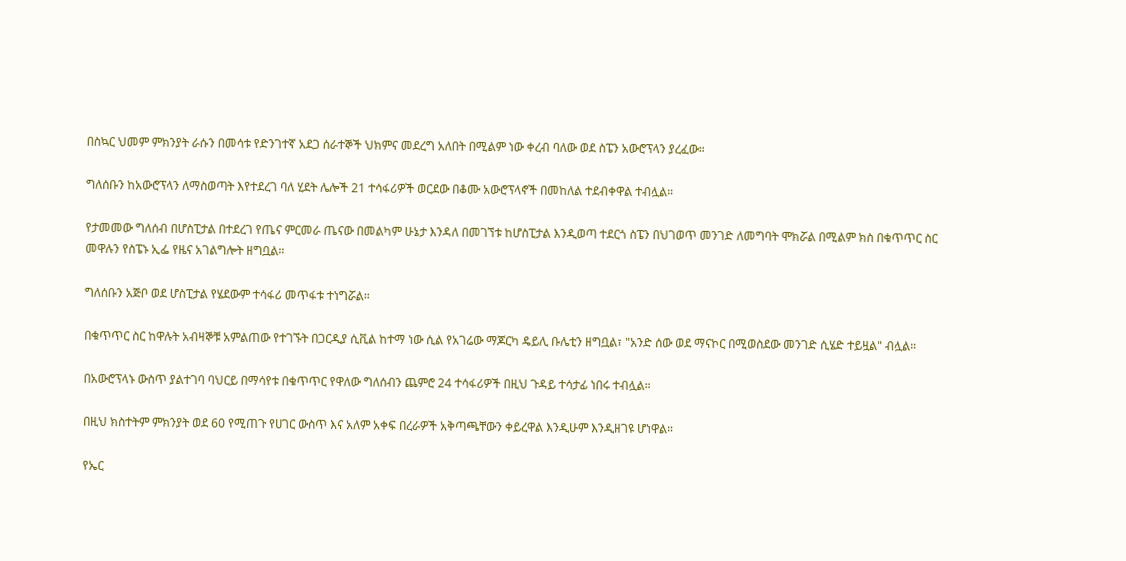በስኳር ህመም ምክንያት ራሱን በመሳቱ የድንገተኛ አደጋ ሰራተኞች ህክምና መደረግ አለበት በሚልም ነው ቀረብ ባለው ወደ ስፔን አውሮፕላን ያረፈው።

ግለሰቡን ከአውሮፕላን ለማስወጣት እየተደረገ ባለ ሂደት ሌሎች 21 ተሳፋሪዎች ወርደው በቆሙ አውሮፕላኖች በመከለል ተደብቀዋል ተብሏል።

የታመመው ግለሰብ በሆስፒታል በተደረገ የጤና ምርመራ ጤናው በመልካም ሁኔታ እንዳለ በመገኘቱ ከሆስፒታል እንዲወጣ ተደርጎ ስፔን በህገወጥ መንገድ ለመግባት ሞክሯል በሚልም ክስ በቁጥጥር ስር መዋሉን የስፔኑ ኢፌ የዜና አገልግሎት ዘግቧል።

ግለሰቡን አጅቦ ወደ ሆስፒታል የሄደውም ተሳፋሪ መጥፋቱ ተነግሯል።

በቁጥጥር ስር ከዋሉት አብዛኞቹ አምልጠው የተገኙት በጋርዲያ ሲቪል ከተማ ነው ሲል የአገሬው ማጆርካ ዴይሊ ቡሌቲን ዘግቧል፣ "አንድ ሰው ወደ ማናኮር በሚወስደው መንገድ ሲሄድ ተይዟል" ብሏል።

በአውሮፕላኑ ውስጥ ያልተገባ ባህርይ በማሳየቱ በቁጥጥር የዋለው ግለሰብን ጨምሮ 24 ተሳፋሪዎች በዚህ ጉዳይ ተሳታፊ ነበሩ ተብሏል።

በዚህ ክስተትም ምክንያት ወደ 60 የሚጠጉ የሀገር ውስጥ እና አለም አቀፍ በረራዎች አቅጣጫቸውን ቀይረዋል እንዲሁም እንዲዘገዩ ሆነዋል።

የኤር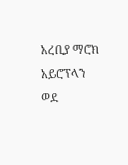አረቢያ ማሮክ አይሮፕላን ወደ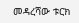መዳረሻው ቱርክ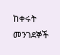ከቀሩት መንገደኞች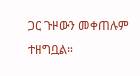ጋር ጉዞውን መቀጠሉም ተዘግቧል።